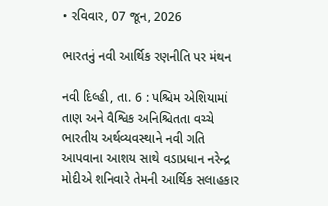• રવિવાર, 07 જૂન, 2026

ભારતનું નવી આર્થિક રણનીતિ પર મંથન

નવી દિલ્હી, તા. 6 : પશ્ચિમ એશિયામાં તાણ અને વૈશ્વિક અનિશ્ચિતતા વચ્ચે ભારતીય અર્થવ્યવસ્થાને નવી ગતિ આપવાના આશય સાથે વડાપ્રધાન નરેન્દ્ર મોદીએ શનિવારે તેમની આર્થિક સલાહકાર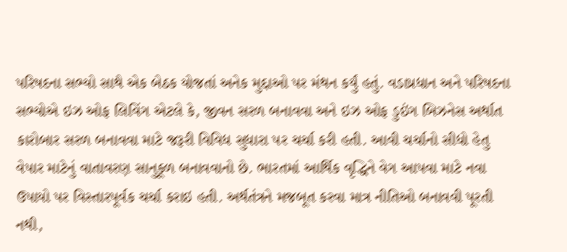પરિષદના સભ્યો સાથે એક બેઠક યોજતાં અનેક મુદ્દાઓ પર મંથન કર્યું હતું. વડાપ્રધાન અને પરિષદના સભ્યોએ ઇઝ ઓફ લિવિંગ એટલે કે, જીવન સરળ બનાવવા અને ઇઝ ઓફ ડુઇંગ બિઝનેસ અર્થાત કારોબાર સરળ બનાવવા માટે જરૂરી વિવિધ સુધારા પર ચર્ચા કરી હતી. આવી ચર્ચાનો સીધો હેતુ વેપાર માટેનું વાતાવરણ સાનુકૂળ બનાવવાનો છે. ભારતમાં આર્થિક વૃદ્ધિને વેગ આપવા માટે નવા ઉપાયો પર વિસ્તારપૂર્વક ચર્ચા કરાઇ હતી. અર્થતંત્રને મજબૂત કરવા માત્ર નીતિઓ બનાવવી પૂરતી નથી,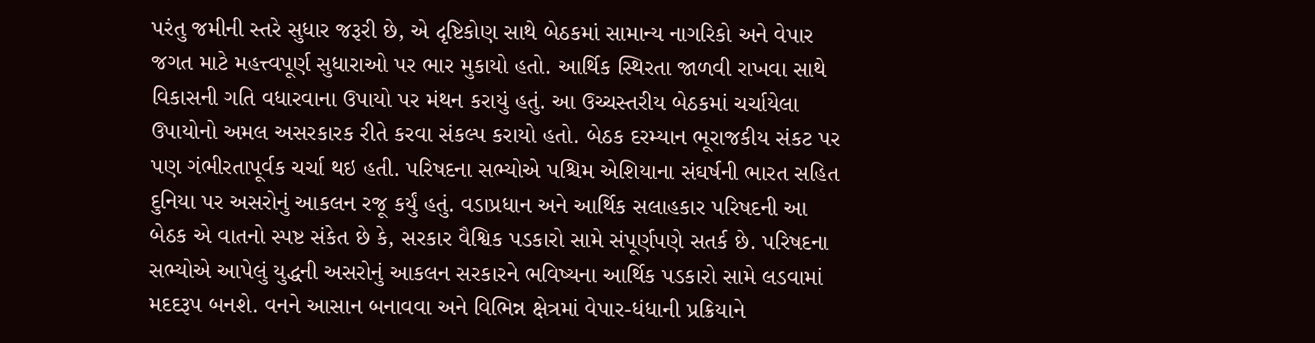પરંતુ જમીની સ્તરે સુધાર જરૂરી છે, એ દૃષ્ટિકોણ સાથે બેઠકમાં સામાન્ય નાગરિકો અને વેપાર જગત માટે મહત્ત્વપૂર્ણ સુધારાઓ પર ભાર મુકાયો હતો. આર્થિક સ્થિરતા જાળવી રાખવા સાથે વિકાસની ગતિ વધારવાના ઉપાયો પર મંથન કરાયું હતું. આ ઉચ્ચસ્તરીય બેઠકમાં ચર્ચાયેલા ઉપાયોનો અમલ અસરકારક રીતે કરવા સંકલ્પ કરાયો હતો. બેઠક દરમ્યાન ભૂરાજકીય સંકટ પર પણ ગંભીરતાપૂર્વક ચર્ચા થઇ હતી. પરિષદના સભ્યોએ પશ્ચિમ એશિયાના સંઘર્ષની ભારત સહિત દુનિયા પર અસરોનું આકલન રજૂ કર્યું હતું. વડાપ્રધાન અને આર્થિક સલાહકાર પરિષદની આ બેઠક એ વાતનો સ્પષ્ટ સંકેત છે કે, સરકાર વૈશ્વિક પડકારો સામે સંપૂર્ણપણે સતર્ક છે. પરિષદના સભ્યોએ આપેલું યુદ્ધની અસરોનું આકલન સરકારને ભવિષ્યના આર્થિક પડકારો સામે લડવામાં મદદરૂપ બનશે. વનને આસાન બનાવવા અને વિભિન્ન ક્ષેત્રમાં વેપાર-ધંધાની પ્રક્રિયાને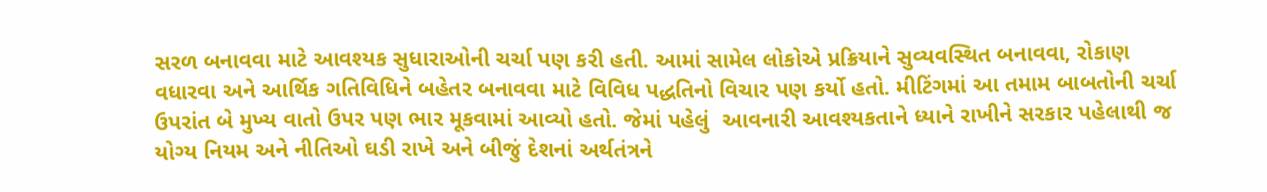સરળ બનાવવા માટે આવશ્યક સુધારાઓની ચર્ચા પણ કરી હતી. આમાં સામેલ લોકોએ પ્રક્રિયાને સુવ્યવસ્થિત બનાવવા, રોકાણ વધારવા અને આર્થિક ગતિવિધિને બહેતર બનાવવા માટે વિવિધ પદ્ધતિનો વિચાર પણ કર્યો હતો. મીટિંગમાં આ તમામ બાબતોની ચર્ચા ઉપરાંત બે મુખ્ય વાતો ઉપર પણ ભાર મૂકવામાં આવ્યો હતો. જેમાં પહેલું  આવનારી આવશ્યકતાને ધ્યાને રાખીને સરકાર પહેલાથી જ યોગ્ય નિયમ અને નીતિઓ ઘડી રાખે અને બીજું દેશનાં અર્થતંત્રને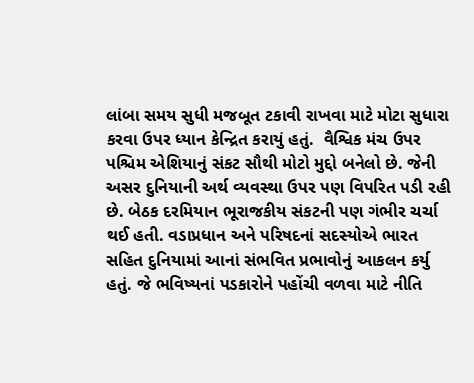લાંબા સમય સુધી મજબૂત ટકાવી રાખવા માટે મોટા સુધારા કરવા ઉપર ધ્યાન કેન્દ્રિત કરાયું હતું.  વૈશ્વિક મંચ ઉપર પશ્ચિમ એશિયાનું સંકટ સૌથી મોટો મુદ્દો બનેલો છે. જેની અસર દુનિયાની અર્થ વ્યવસ્થા ઉપર પણ વિપરિત પડી રહી છે. બેઠક દરમિયાન ભૂરાજકીય સંકટની પણ ગંભીર ચર્ચા થઈ હતી. વડાપ્રધાન અને પરિષદનાં સદસ્યોએ ભારત સહિત દુનિયામાં આનાં સંભવિત પ્રભાવોનું આકલન કર્યુ હતું. જે ભવિષ્યનાં પડકારોને પહોંચી વળવા માટે નીતિ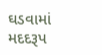ઘડવામાં મદદરૂપ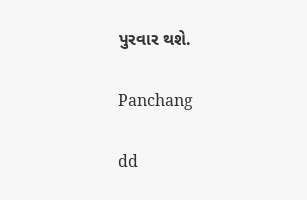પુરવાર થશે.

Panchang

dd